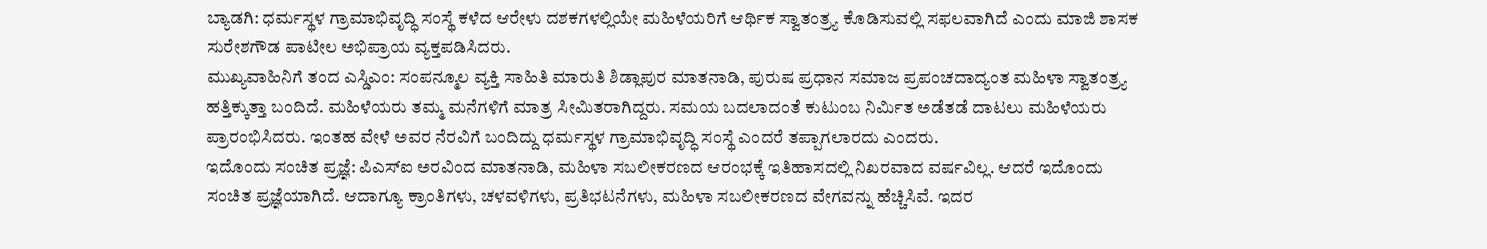ಬ್ಯಾಡಗಿ: ಧರ್ಮಸ್ಥಳ ಗ್ರಾಮಾಭಿವೃದ್ಧಿ ಸಂಸ್ಥೆ ಕಳೆದ ಆರೇಳು ದಶಕಗಳಲ್ಲಿಯೇ ಮಹಿಳೆಯರಿಗೆ ಆರ್ಥಿಕ ಸ್ವಾತಂತ್ರ್ಯ ಕೊಡಿಸುವಲ್ಲಿ ಸಫಲವಾಗಿದೆ ಎಂದು ಮಾಜಿ ಶಾಸಕ ಸುರೇಶಗೌಡ ಪಾಟೀಲ ಅಭಿಪ್ರಾಯ ವ್ಯಕ್ತಪಡಿಸಿದರು.
ಮುಖ್ಯವಾಹಿನಿಗೆ ತಂದ ಎಸ್ಡಿಎಂ: ಸಂಪನ್ಮೂಲ ವ್ಯಕ್ತಿ ಸಾಹಿತಿ ಮಾರುತಿ ಶಿಡ್ಲಾಪುರ ಮಾತನಾಡಿ, ಪುರುಷ ಪ್ರಧಾನ ಸಮಾಜ ಪ್ರಪಂಚದಾದ್ಯಂತ ಮಹಿಳಾ ಸ್ವಾತಂತ್ರ್ಯ ಹತ್ತಿಕ್ಕುತ್ತಾ ಬಂದಿದೆ. ಮಹಿಳೆಯರು ತಮ್ಮ ಮನೆಗಳಿಗೆ ಮಾತ್ರ ಸೀಮಿತರಾಗಿದ್ದರು. ಸಮಯ ಬದಲಾದಂತೆ ಕುಟುಂಬ ನಿರ್ಮಿತ ಅಡೆತಡೆ ದಾಟಲು ಮಹಿಳೆಯರು ಪ್ರಾರಂಭಿಸಿದರು. ಇಂತಹ ವೇಳೆ ಅವರ ನೆರವಿಗೆ ಬಂದಿದ್ದು ಧರ್ಮಸ್ಥಳ ಗ್ರಾಮಾಭಿವೃದ್ಧಿ ಸಂಸ್ಥೆ ಎಂದರೆ ತಪ್ಪಾಗಲಾರದು ಎಂದರು.
ಇದೊಂದು ಸಂಚಿತ ಪ್ರಜ್ಞೆ: ಪಿಎಸ್ಐ ಅರವಿಂದ ಮಾತನಾಡಿ, ಮಹಿಳಾ ಸಬಲೀಕರಣದ ಆರಂಭಕ್ಕೆ ಇತಿಹಾಸದಲ್ಲಿ ನಿಖರವಾದ ವರ್ಷವಿಲ್ಲ. ಆದರೆ ಇದೊಂದು ಸಂಚಿತ ಪ್ರಜ್ಞೆಯಾಗಿದೆ. ಆದಾಗ್ಯೂ ಕ್ರಾಂತಿಗಳು, ಚಳವಳಿಗಳು, ಪ್ರತಿಭಟನೆಗಳು, ಮಹಿಳಾ ಸಬಲೀಕರಣದ ವೇಗವನ್ನು ಹೆಚ್ಚಿಸಿವೆ. ಇದರ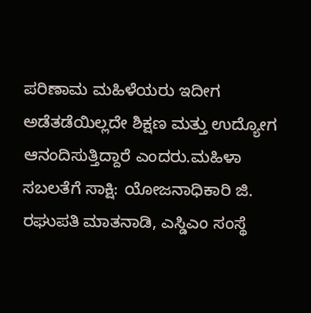ಪರಿಣಾಮ ಮಹಿಳೆಯರು ಇದೀಗ ಅಡೆತಡೆಯಿಲ್ಲದೇ ಶಿಕ್ಷಣ ಮತ್ತು ಉದ್ಯೋಗ ಆನಂದಿಸುತ್ತಿದ್ದಾರೆ ಎಂದರು.ಮಹಿಳಾ ಸಬಲತೆಗೆ ಸಾಕ್ಷಿ: ಯೋಜನಾಧಿಕಾರಿ ಜಿ. ರಘುಪತಿ ಮಾತನಾಡಿ, ಎಸ್ಡಿಎಂ ಸಂಸ್ಥೆ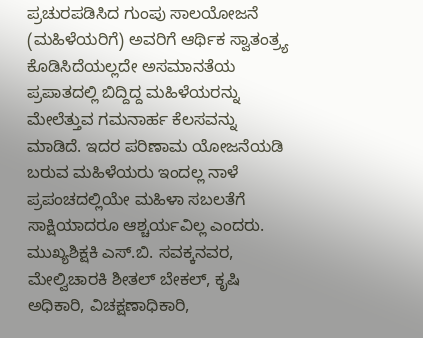ಪ್ರಚುರಪಡಿಸಿದ ಗುಂಪು ಸಾಲಯೋಜನೆ (ಮಹಿಳೆಯರಿಗೆ) ಅವರಿಗೆ ಆರ್ಥಿಕ ಸ್ವಾತಂತ್ರ್ಯ ಕೊಡಿಸಿದೆಯಲ್ಲದೇ ಅಸಮಾನತೆಯ ಪ್ರಪಾತದಲ್ಲಿ ಬಿದ್ದಿದ್ದ ಮಹಿಳೆಯರನ್ನು ಮೇಲೆತ್ತುವ ಗಮನಾರ್ಹ ಕೆಲಸವನ್ನು ಮಾಡಿದೆ. ಇದರ ಪರಿಣಾಮ ಯೋಜನೆಯಡಿ ಬರುವ ಮಹಿಳೆಯರು ಇಂದಲ್ಲ ನಾಳೆ ಪ್ರಪಂಚದಲ್ಲಿಯೇ ಮಹಿಳಾ ಸಬಲತೆಗೆ ಸಾಕ್ಷಿಯಾದರೂ ಆಶ್ಚರ್ಯವಿಲ್ಲ ಎಂದರು.
ಮುಖ್ಯಶಿಕ್ಷಕಿ ಎಸ್.ಬಿ. ಸವಕ್ಕನವರ, ಮೇಲ್ವಿಚಾರಕಿ ಶೀತಲ್ ಬೇಕಲ್, ಕೃಷಿ ಅಧಿಕಾರಿ, ವಿಚಕ್ಷಣಾಧಿಕಾರಿ,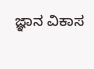ಜ್ಞಾನ ವಿಕಾಸ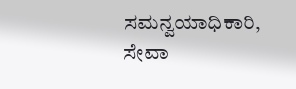ಸಮನ್ವಯಾಧಿಕಾರಿ, ಸೇವಾ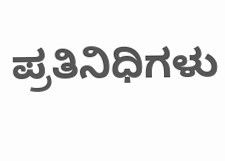ಪ್ರತಿನಿಧಿಗಳು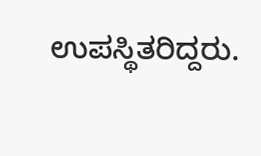ಉಪಸ್ಥಿತರಿದ್ದರು.